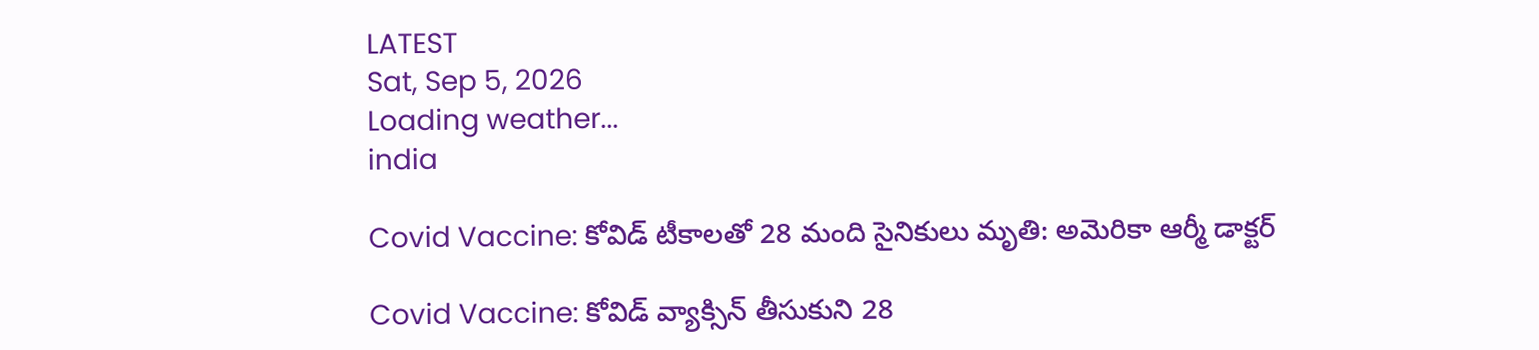LATEST
Sat, Sep 5, 2026
Loading weather...
india

Covid Vaccine: కోవిడ్ టీకాల‌తో 28 మంది సైనికులు మృతి: అమెరికా ఆర్మీ డాక్ట‌ర్

Covid Vaccine: కోవిడ్ వ్యాక్సిన్ తీసుకుని 28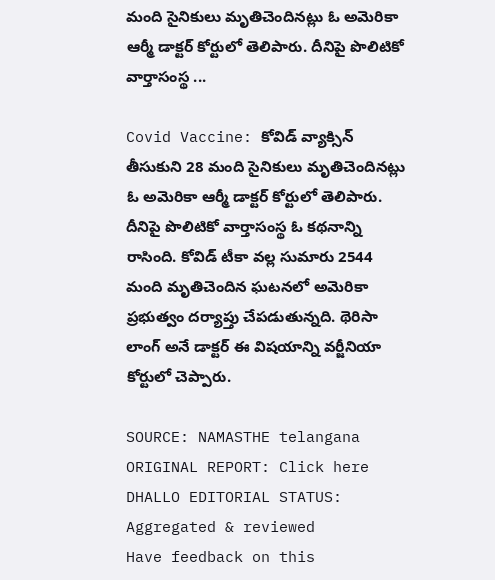మంది సైనికులు మృతిచెందిన‌ట్లు ఓ అమెరికా ఆర్మీ డాక్ట‌ర్ కోర్టులో తెలిపారు. దీనిపై పొలిటికో వార్తాసంస్థ‌ ...

Covid Vaccine: కోవిడ్ వ్యాక్సిన్ తీసుకుని 28 మంది సైనికులు మృతిచెందిన‌ట్లు ఓ అమెరికా ఆర్మీ డాక్ట‌ర్ కోర్టులో తెలిపారు. దీనిపై పొలిటికో వార్తాసంస్థ‌ ఓ క‌థ‌నాన్ని రాసింది. కోవిడ్ టీకా వ‌ల్ల సుమారు 2544 మంది మృతిచెందిన ఘ‌ట‌న‌లో అమెరికా ప్ర‌భుత్వం ద‌ర్యాప్తు చేప‌డుతున్న‌ది. థెరిసా లాంగ్ అనే డాక్ట‌ర్ ఈ విష‌యాన్ని వ‌ర్జీనియా కోర్టులో చెప్పారు.

SOURCE: NAMASTHE telangana
ORIGINAL REPORT: Click here
DHALLO EDITORIAL STATUS: Aggregated & reviewed
Have feedback on this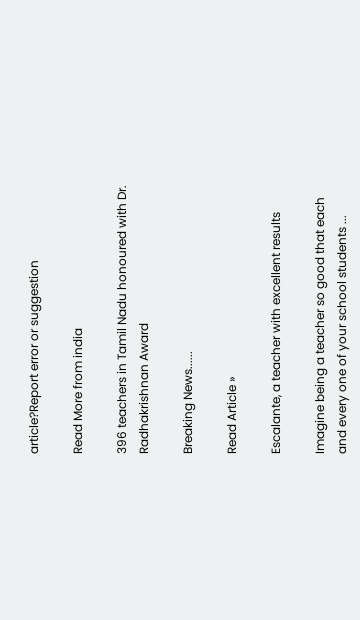article?Report error or suggestion

Read More from india

396 teachers in Tamil Nadu honoured with Dr. Radhakrishnan Award

Breaking News......

Read Article »

Escalante, a teacher with excellent results

Imagine being a teacher so good that each and every one of your school students ...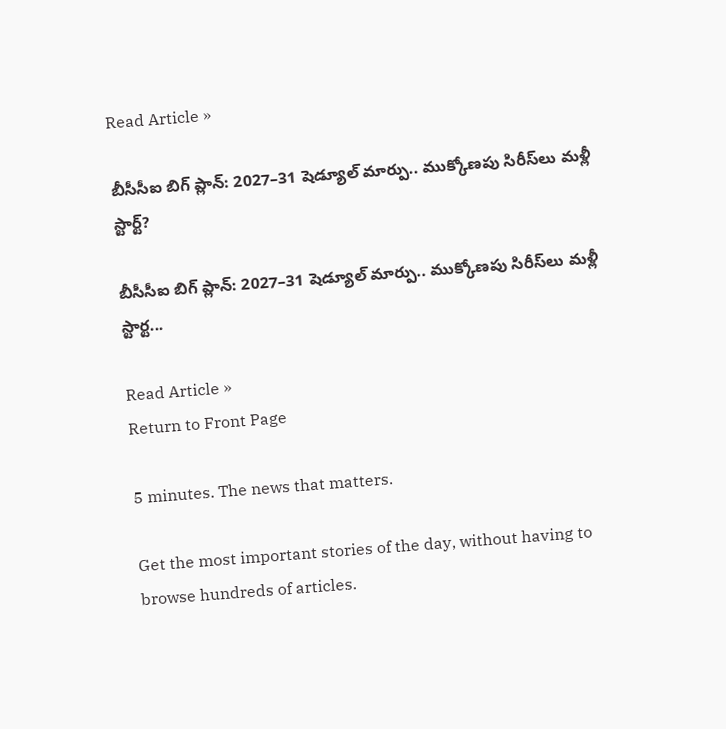Read Article »

బీసీసీఐ బిగ్ ప్లాన్: 2027–31 షెడ్యూల్ మార్పు.. ముక్కోణపు సిరీస్‌లు మళ్లీ స్టార్ట్?

బీసీసీఐ బిగ్ ప్లాన్: 2027–31 షెడ్యూల్ మార్పు.. ముక్కోణపు సిరీస్‌లు మళ్లీ స్టార్ట...

Read Article »
Return to Front Page

5 minutes. The news that matters.

Get the most important stories of the day, without having to browse hundreds of articles.